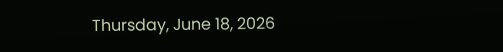Thursday, June 18, 2026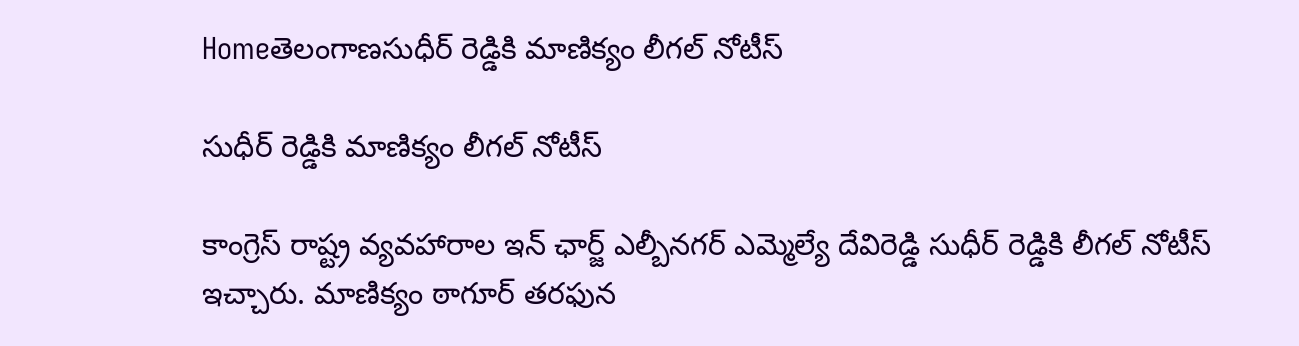Homeతెలంగాణసుధీర్ రెడ్డికి మాణిక్యం లీగల్ నోటీస్

సుధీర్ రెడ్డికి మాణిక్యం లీగల్ నోటీస్

కాంగ్రెస్ రాష్ట్ర వ్యవహారాల ఇన్ ఛార్జ్ ఎల్బీనగర్ ఎమ్మెల్యే దేవిరెడ్డి సుధీర్ రెడ్డికి లీగల్ నోటీస్ ఇచ్చారు. మాణిక్యం ఠాగూర్ తరఫున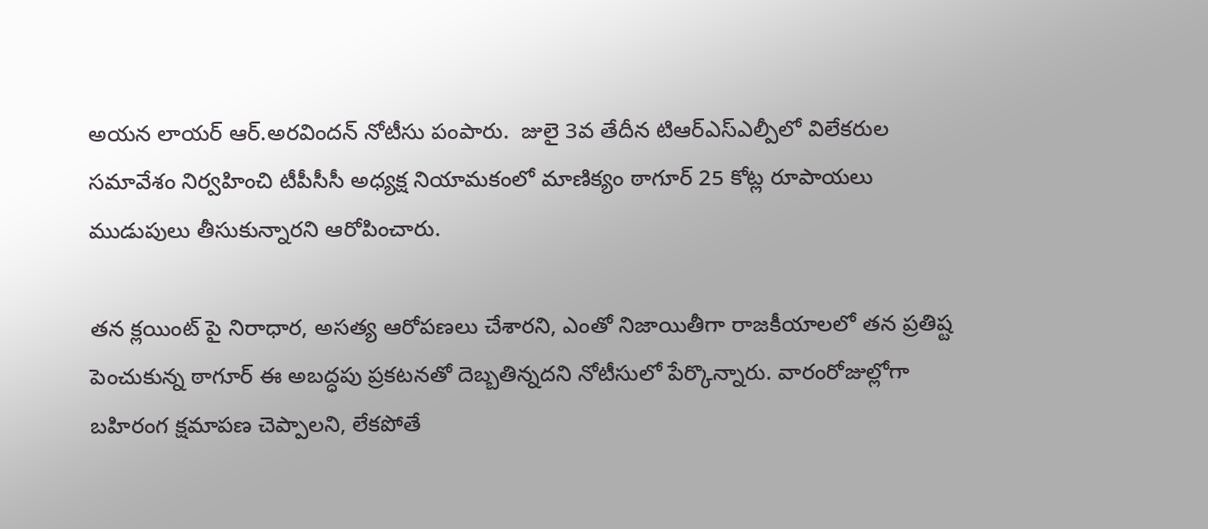అయన లాయర్ ఆర్.అరవిందన్ నోటీసు పంపారు.  జులై 3వ తేదీన టిఆర్ఎస్ఎల్పీలో విలేకరుల  సమావేశం నిర్వహించి టీపీసీసీ అధ్యక్ష నియామకంలో మాణిక్యం ఠాగూర్ 25 కోట్ల రూపాయలు ముడుపులు తీసుకున్నారని ఆరోపించారు.

తన క్లయింట్ పై నిరాధార, అసత్య ఆరోపణలు చేశారని, ఎంతో నిజాయితీగా రాజకీయాలలో తన ప్రతిష్ట పెంచుకున్న ఠాగూర్ ఈ అబద్ధపు ప్రకటనతో దెబ్బతిన్నదని నోటీసులో పేర్కొన్నారు. వారంరోజుల్లోగా బహిరంగ క్షమాపణ చెప్పాలని, లేకపోతే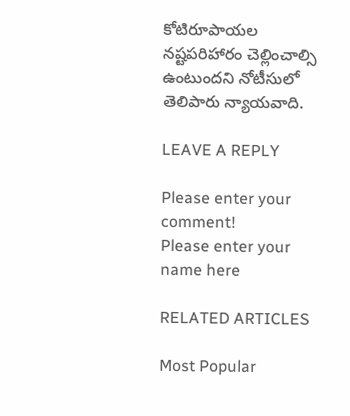కోటిరూపాయల నష్టపరిహారం చెల్లించాల్సి ఉంటుందని నోటీసులో తెలిపారు న్యాయవాది.

LEAVE A REPLY

Please enter your comment!
Please enter your name here

RELATED ARTICLES

Most Popular